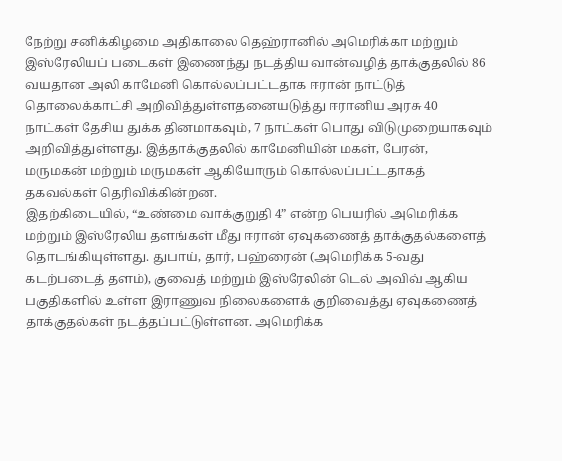நேற்று சனிக்கிழமை அதிகாலை தெஹ்ரானில் அமெரிக்கா மற்றும் இஸ்ரேலியப் படைகள் இணைந்து நடத்திய வான்வழித் தாக்குதலில் 86 வயதான அலி காமேனி கொல்லப்பட்டதாக ஈரான் நாட்டுத் தொலைக்காட்சி அறிவித்துள்ளதனையடுத்து ஈரானிய அரசு 40 நாட்கள் தேசிய துக்க தினமாகவும், 7 நாட்கள் பொது விடுமுறையாகவும் அறிவித்துள்ளது. இத்தாக்குதலில் காமேனியின் மகள், பேரன், மருமகன் மற்றும் மருமகள் ஆகியோரும் கொல்லப்பட்டதாகத் தகவல்கள் தெரிவிக்கின்றன.
இதற்கிடையில், “உண்மை வாக்குறுதி 4” என்ற பெயரில் அமெரிக்க மற்றும் இஸ்ரேலிய தளங்கள் மீது ஈரான் ஏவுகணைத் தாக்குதல்களைத் தொடங்கியுள்ளது. துபாய், தார், பஹ்ரைன் (அமெரிக்க 5-வது கடற்படைத் தளம்), குவைத் மற்றும் இஸ்ரேலின் டெல் அவிவ் ஆகிய பகுதிகளில் உள்ள இராணுவ நிலைகளைக் குறிவைத்து ஏவுகணைத் தாக்குதல்கள் நடத்தப்பட்டுள்ளன. அமெரிக்க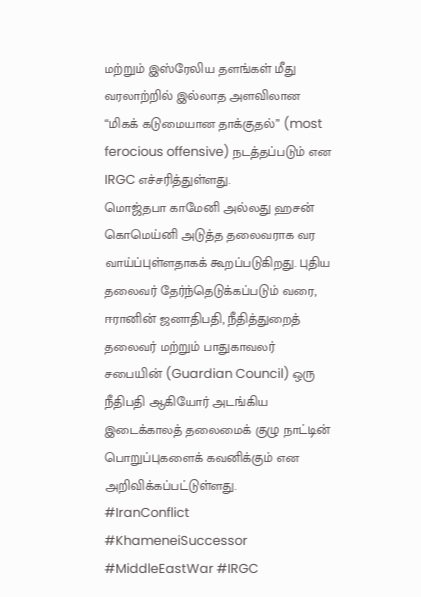மற்றும் இஸ்ரேலிய தளங்கள் மீது வரலாற்றில் இல்லாத அளவிலான “மிகக் கடுமையான தாக்குதல்” (most ferocious offensive) நடத்தப்படும் என IRGC எச்சரித்துள்ளது.
மொஜ்தபா காமேனி அல்லது ஹசன் கொமெய்னி அடுத்த தலைவராக வர வாய்ப்புள்ளதாகக் கூறப்படுகிறது. புதிய தலைவர் தேர்ந்தெடுக்கப்படும் வரை, ஈரானின் ஜனாதிபதி, நீதித்துறைத் தலைவர் மற்றும் பாதுகாவலர் சபையின் (Guardian Council) ஒரு நீதிபதி ஆகியோர் அடங்கிய இடைக்காலத் தலைமைக் குழு நாட்டின் பொறுப்புகளைக் கவனிக்கும் என அறிவிக்கப்பட்டுள்ளது.
#IranConflict #KhameneiSuccessor #MiddleEastWar #IRGC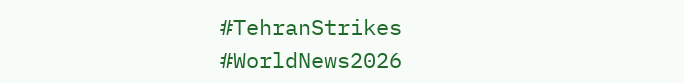#TehranStrikes #WorldNews2026